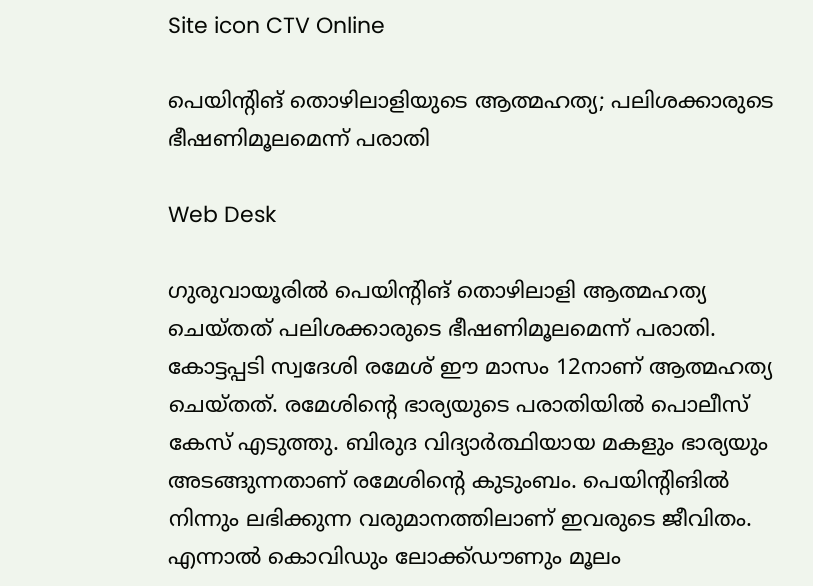Site icon CTV Online

പെയിന്റിങ് തൊഴിലാളിയുടെ ആത്മഹത്യ; പലിശക്കാരുടെ ഭീഷണിമൂലമെന്ന് പരാതി

Web Desk

ഗുരുവായൂരില്‍ പെയിന്റിങ് തൊഴിലാളി ആത്മഹത്യ ചെയ്തത് പലിശക്കാരുടെ ഭീഷണിമൂലമെന്ന് പരാതി. കോട്ടപ്പടി സ്വദേശി രമേശ് ഈ മാസം 12നാണ് ആത്മഹത്യ ചെയ്തത്. രമേശിന്‍റെ ഭാര്യയുടെ പരാതിയിൽ പൊലീസ് കേസ് എടുത്തു. ബിരുദ വിദ്യാർത്ഥിയായ മകളും ഭാര്യയും അടങ്ങുന്നതാണ് രമേശിന്‍റെ കുടുംബം. പെയിന്റിങിൽ നിന്നും ലഭിക്കുന്ന വരുമാനത്തിലാണ് ഇവരുടെ ജീവിതം. എന്നാൽ കൊവിഡും ലോക്ക്ഡൗണും മൂലം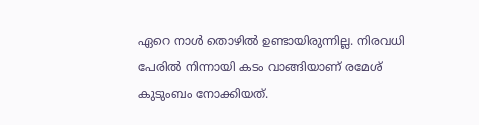ഏറെ നാൾ തൊഴിൽ ഉണ്ടായിരുന്നില്ല. നിരവധി പേരിൽ നിന്നായി കടം വാങ്ങിയാണ് രമേശ് കുടുംബം നോക്കിയത്.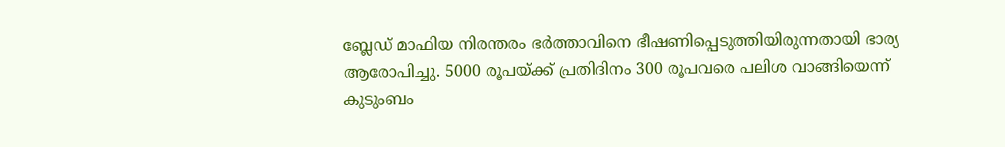ബ്ലേഡ് മാഫിയ നിരന്തരം ഭർത്താവിനെ ഭീഷണിപ്പെടുത്തിയിരുന്നതായി ഭാര്യ ആരോപിച്ചു. 5000 രൂപയ്ക്ക് പ്രതിദിനം 300 രൂപവരെ പലിശ വാങ്ങിയെന്ന് കുടുംബം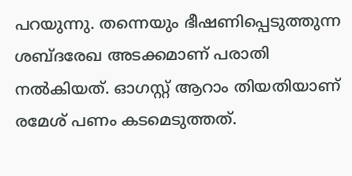പറയുന്നു. തന്നെയും ഭീഷണിപ്പെടുത്തുന്ന ശബ്ദരേഖ അടക്കമാണ് പരാതി നൽകിയത്. ഓഗസ്റ്റ് ആറാം തിയതിയാണ് രമേശ് പണം കടമെടുത്തത്.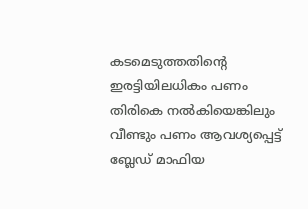കടമെടുത്തതിന്‍റെ ഇരട്ടിയിലധികം പണം തിരികെ നല്‍കിയെങ്കിലും വീണ്ടും പണം ആവശ്യപ്പെട്ട് ബ്ലേഡ് മാഫിയ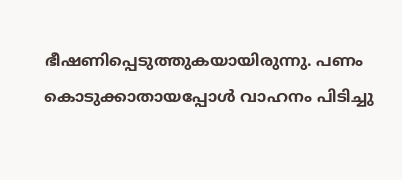ഭീഷണിപ്പെടുത്തുകയായിരുന്നു. പണം കൊടുക്കാതായപ്പോൾ വാഹനം പിടിച്ചു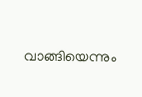വാങ്ങിയെന്നും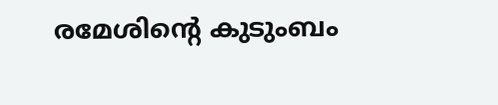രമേശിന്‍റെ കുടുംബം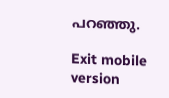പറഞ്ഞു.

Exit mobile version